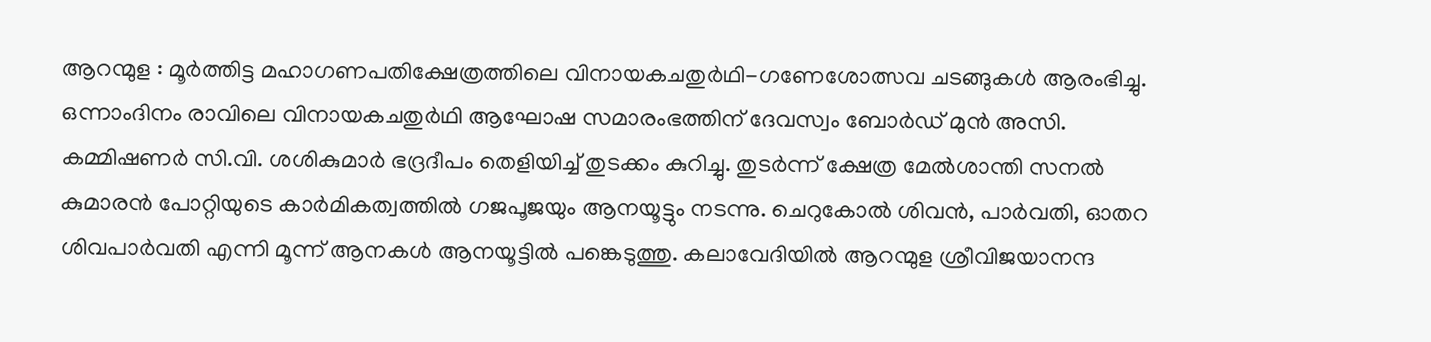ആറന്മുള : മൂർത്തിട്ട മഹാഗണപതിക്ഷേത്രത്തിലെ വിനായകചതുർഥി-ഗണേശോത്സവ ചടങ്ങുകൾ ആരംഭിച്ചു. ഒന്നാംദിനം രാവിലെ വിനായകചതുർഥി ആഘോഷ സമാരംഭത്തിന് ദേവസ്വം ബോർഡ് മുൻ അസി. കമ്മിഷണർ സി.വി. ശശികുമാർ ഭദ്രദീപം തെളിയിച്ച് തുടക്കം കുറിച്ചു. തുടർന്ന് ക്ഷേത്ര മേൽശാന്തി സനൽ കുമാരൻ പോറ്റിയുടെ കാർമികത്വത്തിൽ ഗജപൂജയും ആനയൂട്ടും നടന്നു. ചെറുകോൽ ശിവൻ, പാർവതി, ഓതറ ശിവപാർവതി എന്നി മൂന്ന് ആനകൾ ആനയൂട്ടിൽ പങ്കെടുത്തു. കലാവേദിയിൽ ആറന്മുള ശ്രീവിജയാനന്ദ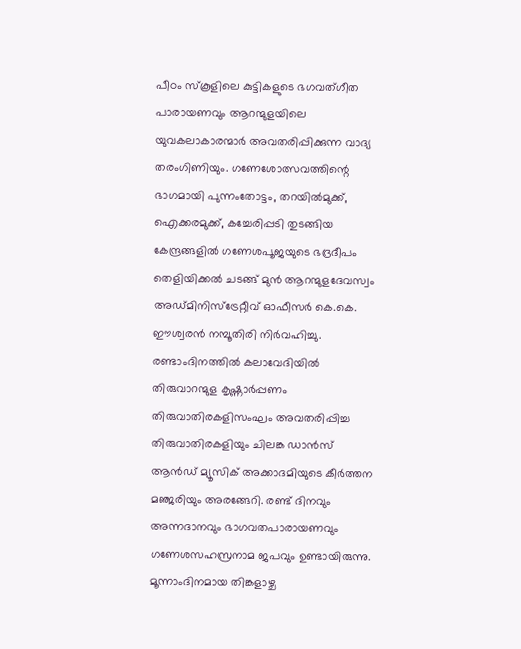പീഠം സ്കൂളിലെ കുട്ടികളുടെ ഭഗവത്ഗീത പാരായണവും ആറന്മുളയിലെ യുവകലാകാരന്മാർ അവതരിപ്പിക്കുന്ന വാദ്യ തരംഗിണിയും. ഗണേശോത്സവത്തിന്റെ ഭാഗമായി പുന്നംതോട്ടം, തറയിൽമുക്ക്, ഐക്കരമുക്ക്, കച്ചേരിപ്പടി തുടങ്ങിയ കേന്ദ്രങ്ങളിൽ ഗണേശപൂജയുടെ ഭദ്രദീപം തെളിയിക്കൽ ചടങ്ങ് മുൻ ആറന്മുളദേവസ്വം അഡ്മിനിസ്ട്രേറ്റീവ് ഓഫീസർ കെ.കെ. ഈശ്വരൻ നമ്പൂതിരി നിർവഹിച്ചു.
രണ്ടാംദിനത്തിൽ കലാവേദിയിൽ തിരുവാറന്മുള കൃഷ്ണാർപ്പണം തിരുവാതിരകളിസംഘം അവതരിപ്പിച്ച തിരുവാതിരകളിയും ചിലങ്ക ഡാൻസ് ആൻഡ് മ്യൂസിക് അക്കാദമിയുടെ കീർത്തന മഞ്ജരിയും അരങ്ങേറി. രണ്ട് ദിനവും അന്നദാനവും ഭാഗവതപാരായണവും ഗണേശസഹസ്രനാമ ജപവും ഉണ്ടായിരുന്നു. മൂന്നാംദിനമായ തിങ്കളാഴ്ച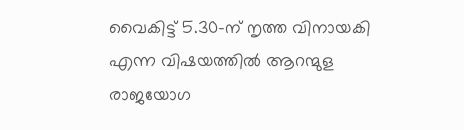വൈകിട്ട് 5.30-ന് നൃത്ത വിനായകി എന്ന വിഷയത്തിൽ ആറന്മുള രാജയോഗ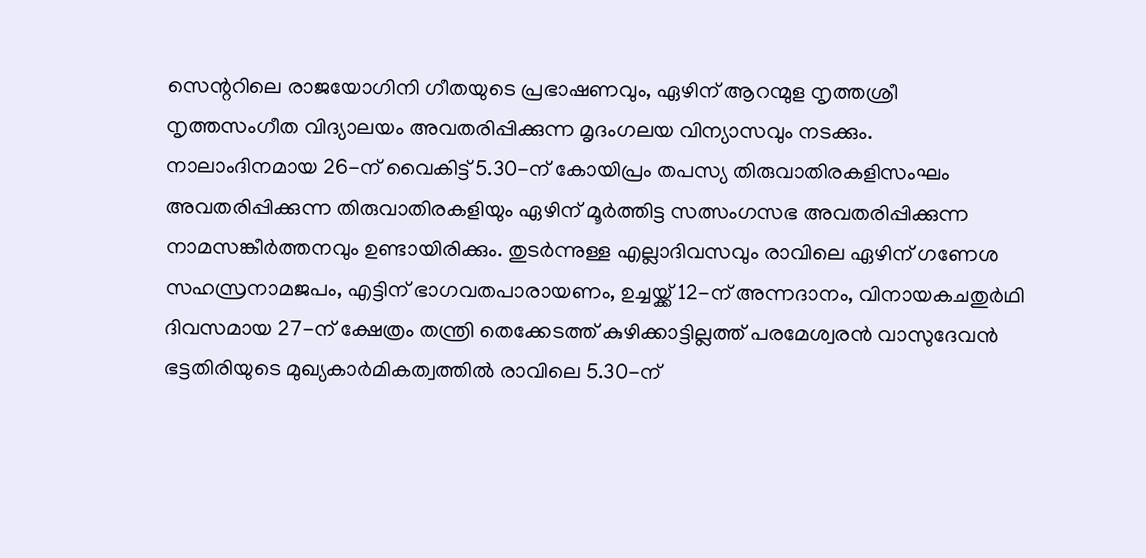സെന്ററിലെ രാജയോഗിനി ഗീതയുടെ പ്രഭാഷണവും, ഏഴിന് ആറന്മുള നൃത്തശ്രീ നൃത്തസംഗീത വിദ്യാലയം അവതരിപ്പിക്കുന്ന മൃദംഗലയ വിന്യാസവും നടക്കും.
നാലാംദിനമായ 26-ന് വൈകിട്ട് 5.30-ന് കോയിപ്രം തപസ്യ തിരുവാതിരകളിസംഘം അവതരിപ്പിക്കുന്ന തിരുവാതിരകളിയും ഏഴിന് മൂർത്തിട്ട സത്സംഗസഭ അവതരിപ്പിക്കുന്ന നാമസങ്കീർത്തനവും ഉണ്ടായിരിക്കും. തുടർന്നുള്ള എല്ലാദിവസവും രാവിലെ ഏഴിന് ഗണേശ സഹസ്രനാമജപം, എട്ടിന് ഭാഗവതപാരായണം, ഉച്ചയ്ക്ക് 12-ന് അന്നദാനം, വിനായകചതുർഥി ദിവസമായ 27-ന് ക്ഷേത്രം തന്ത്രി തെക്കേടത്ത് കുഴിക്കാട്ടില്ലത്ത് പരമേശ്വരൻ വാസുദേവൻ ഭട്ടതിരിയുടെ മുഖ്യകാർമികത്വത്തിൽ രാവിലെ 5.30-ന്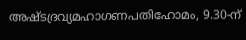അഷ്ടദ്രവ്യമഹാഗണപതിഹോമം, 9.30-ന്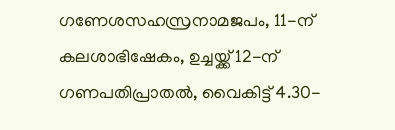ഗണേശസഹസ്രനാമജപം, 11-ന് കലശാഭിഷേകം, ഉച്ചയ്ക്ക് 12-ന് ഗണപതിപ്രാതൽ, വൈകിട്ട് 4.30-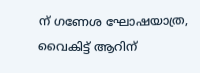ന് ഗണേശ ഘോഷയാത്ര, വൈകിട്ട് ആറിന്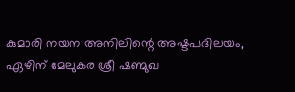കുമാരി നയന അനിലിന്റെ അഷ്ടപദിലയം, ഏഴിന് മേലുകര ശ്രീ ഷണ്മുഖ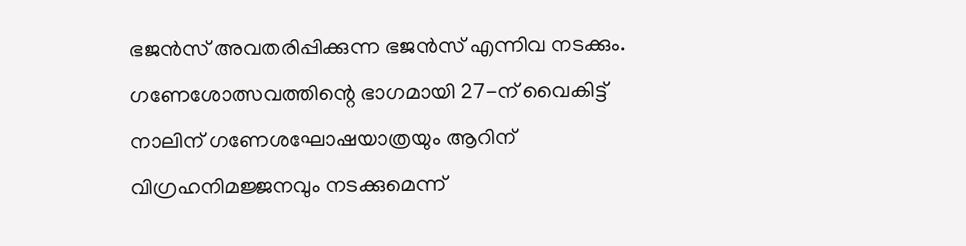ഭജൻസ് അവതരിപ്പിക്കുന്ന ഭജൻസ് എന്നിവ നടക്കും. ഗണേശോത്സവത്തിന്റെ ഭാഗമായി 27-ന് വൈകിട്ട് നാലിന് ഗണേശഘോഷയാത്രയും ആറിന് വിഗ്രഹനിമജ്ജനവും നടക്കുമെന്ന്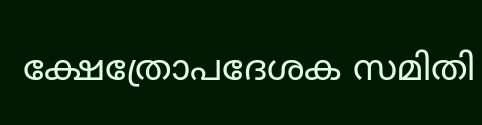ക്ഷേത്രോപദേശക സമിതി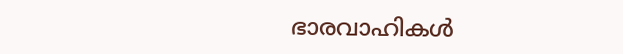ഭാരവാഹികൾ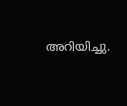അറിയിച്ചു.